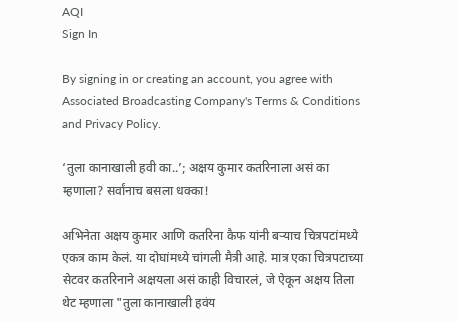AQI
Sign In

By signing in or creating an account, you agree with Associated Broadcasting Company's Terms & Conditions and Privacy Policy.

‘तुला कानाखाली हवी का..’; अक्षय कुमार कतरिनाला असं का म्हणाला? सर्वांनाच बसला धक्का!

अभिनेता अक्षय कुमार आणि कतरिना कैफ यांनी बऱ्याच चित्रपटांमध्ये एकत्र काम केलं. या दोघांमध्ये चांगली मैत्री आहे. मात्र एका चित्रपटाच्या सेटवर कतरिनाने अक्षयला असं काही विचारलं, जे ऐकून अक्षय तिला थेट म्हणाला "तुला कानाखाली हवंय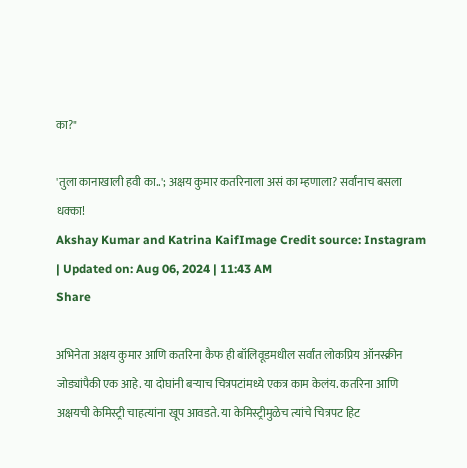का?"

'तुला कानाखाली हवी का..'; अक्षय कुमार कतरिनाला असं का म्हणाला? सर्वांनाच बसला धक्का!
Akshay Kumar and Katrina KaifImage Credit source: Instagram
| Updated on: Aug 06, 2024 | 11:43 AM
Share

अभिनेता अक्षय कुमार आणि कतरिना कैफ ही बॉलिवूडमधील सर्वांत लोकप्रिय ऑनस्क्रीन जोड्यांपैकी एक आहे. या दोघांनी बऱ्याच चित्रपटांमध्ये एकत्र काम केलंय. कतरिना आणि अक्षयची केमिस्ट्री चाहत्यांना खूप आवडते. या केमिस्ट्रीमुळेच त्यांचे चित्रपट हिट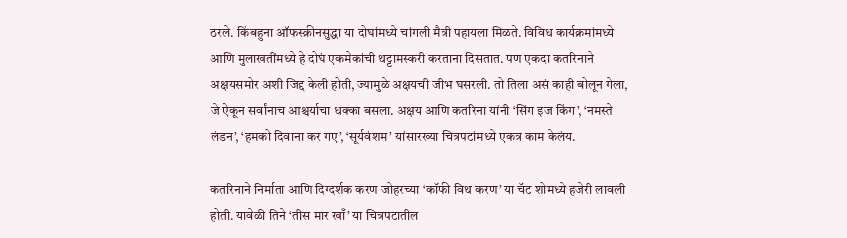ठरले. किंबहुना ऑफस्क्रीनसुद्धा या दोघांमध्ये चांगली मैत्री पहायला मिळते. विविध कार्यक्रमांमध्ये आणि मुलाखतींमध्ये हे दोघं एकमेकांची थट्टामस्करी करताना दिसतात. पण एकदा कतरिनाने अक्षयसमोर अशी जिद्द केली होती, ज्यामुळे अक्षयची जीभ घसरली. तो तिला असं काही बोलून गेला, जे ऐकून सर्वांनाच आश्चर्याचा धक्का बसला. अक्षय आणि कतरिना यांनी ‘सिंग इज किंग’, ‘नमस्ते लंडन’, ‘हमको दिवाना कर गए’, ‘सूर्यवंशम’ यांसारख्या चित्रपटांमध्ये एकत्र काम केलंय.

कतरिनाने निर्माता आणि दिग्दर्शक करण जोहरच्या ‘कॉफी विथ करण’ या चॅट शोमध्ये हजेरी लावली होती. यावेळी तिने ‘तीस मार खाँ’ या चित्रपटातील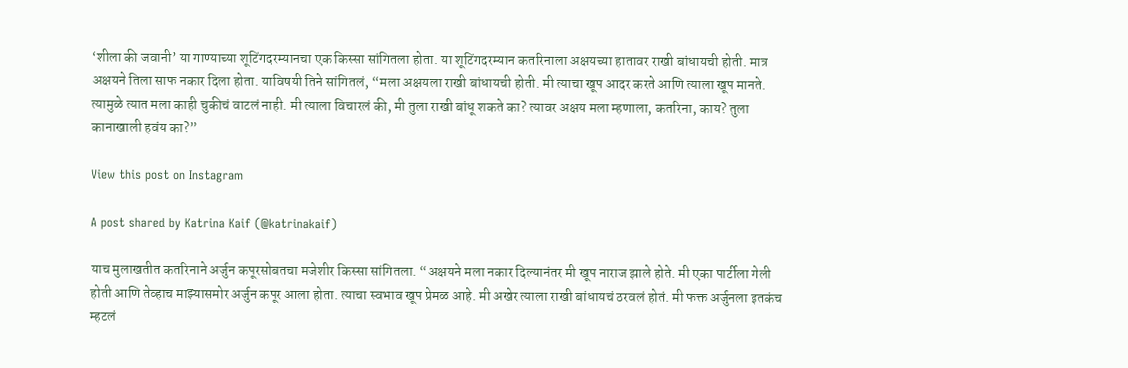‘शीला की जवानी’ या गाण्याच्या शूटिंगदरम्यानचा एक किस्सा सांगितला होता. या शूटिंगदरम्यान कतरिनाला अक्षयच्या हातावर राखी बांधायची होती. मात्र अक्षयने तिला साफ नकार दिला होता. याविषयी तिने सांगितलं, “मला अक्षयला राखी बांधायची होती. मी त्याचा खूप आदर करते आणि त्याला खूप मानते. त्यामुळे त्यात मला काही चुकीचं वाटलं नाही. मी त्याला विचारलं की, मी तुला राखी बांधू शकते का? त्यावर अक्षय मला म्हणाला, कतरिना, काय? तुला कानाखाली हवंय का?”

View this post on Instagram

A post shared by Katrina Kaif (@katrinakaif)

याच मुलाखतीत कतरिनाने अर्जुन कपूरसोबतचा मजेशीर किस्सा सांगितला. “अक्षयने मला नकार दिल्यानंतर मी खूप नाराज झाले होते. मी एका पार्टीला गेली होती आणि तेव्हाच माझ्यासमोर अर्जुन कपूर आला होता. त्याचा स्वभाव खूप प्रेमळ आहे. मी अखेर त्याला राखी बांधायचं ठरवलं होतं. मी फक्त अर्जुनला इतकंच म्हटलं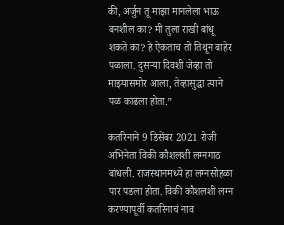की, अर्जुन तू माझा मानलेला भाऊ बनशील का? मी तुला राखी बांधू शकते का? हे ऐकताच तो तिथून बाहेर पळाला. दुसऱ्या दिवशी जेव्हा तो माझ्यासमोर आला, तेव्हासुद्धा त्याने पळ काढला होता.”

कतरिनाने 9 डिसेंबर 2021 रोजी अभिनेता विकी कौशलशी लग्नगाठ बांधली. राजस्थानमध्ये हा लग्नसोहळा पार पडला होता. विकी कौशलशी लग्न करण्यापूर्वी कतरिनाचं नाव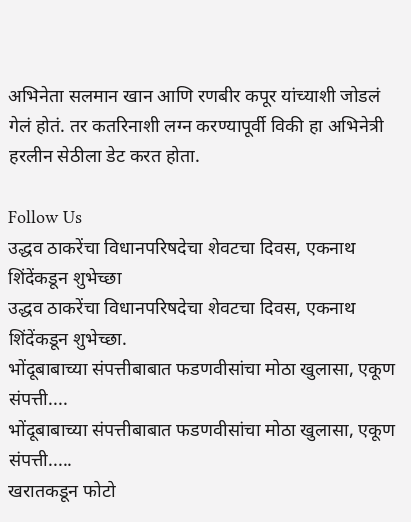अभिनेता सलमान खान आणि रणबीर कपूर यांच्याशी जोडलं गेलं होतं. तर कतरिनाशी लग्न करण्यापूर्वी विकी हा अभिनेत्री हरलीन सेठीला डेट करत होता.

Follow Us
उद्धव ठाकरेंचा विधानपरिषदेचा शेवटचा दिवस, एकनाथ शिंदेंकडून शुभेच्छा
उद्धव ठाकरेंचा विधानपरिषदेचा शेवटचा दिवस, एकनाथ शिंदेंकडून शुभेच्छा.
भोंदूबाबाच्या संपत्तीबाबात फडणवीसांचा मोठा खुलासा, एकूण संपत्ती....
भोंदूबाबाच्या संपत्तीबाबात फडणवीसांचा मोठा खुलासा, एकूण संपत्ती.....
खरातकडून फोटो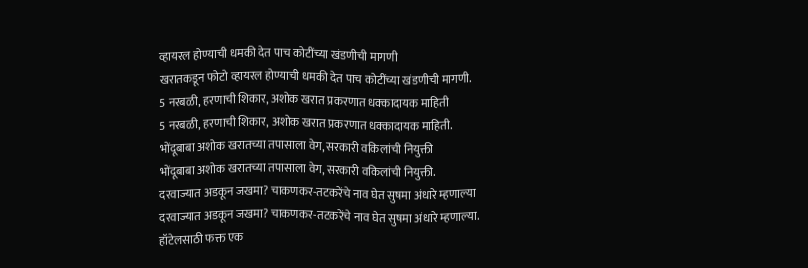व्हायरल होण्याची धमकी देत पाच कोटींच्या खंडणीची मागणी
खरातकडून फोटो व्हायरल होण्याची धमकी देत पाच कोटींच्या खंडणीची मागणी.
5 नरबळी, हरणाची शिकार, अशोक खरात प्रकरणात धक्कादायक माहिती
5 नरबळी, हरणाची शिकार, अशोक खरात प्रकरणात धक्कादायक माहिती.
भोंदूबाबा अशोक खरातच्या तपासाला वेग, सरकारी वकिलांची नियुक्ती
भोंदूबाबा अशोक खरातच्या तपासाला वेग, सरकारी वकिलांची नियुक्ती.
दरवाज्यात अडकून जखमा? चाकणकर-तटकरेंचे नाव घेत सुषमा अंधारे म्हणाल्या
दरवाज्यात अडकून जखमा? चाकणकर-तटकरेंचे नाव घेत सुषमा अंधारे म्हणाल्या.
हॉटेलसाठी फक्त एक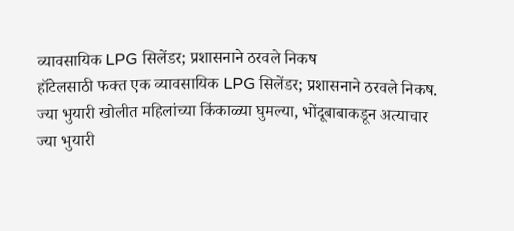व्यावसायिक LPG सिलेंडर; प्रशासनाने ठरवले निकष
हॉटेलसाठी फक्त एक व्यावसायिक LPG सिलेंडर; प्रशासनाने ठरवले निकष.
ज्या भुयारी खोलीत महिलांच्या किंकाळ्या घुमल्या, भोंदूबाबाकडून अत्याचार
ज्या भुयारी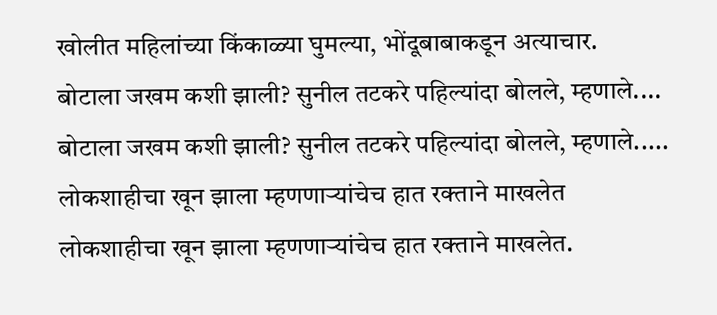खोलीत महिलांच्या किंकाळ्या घुमल्या, भोंदूबाबाकडून अत्याचार.
बोटाला जखम कशी झाली? सुनील तटकरे पहिल्यांदा बोलले, म्हणाले....
बोटाला जखम कशी झाली? सुनील तटकरे पहिल्यांदा बोलले, म्हणाले.....
लोकशाहीचा खून झाला म्हणणाऱ्यांचेच हात रक्ताने माखलेत
लोकशाहीचा खून झाला म्हणणाऱ्यांचेच हात रक्ताने माखलेत.